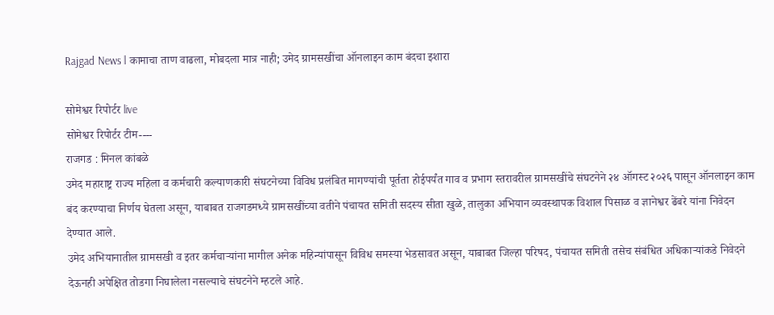Rajgad News l कामाचा ताण वाढला, मोबदला मात्र नाही; उमेद ग्रामसखींचा ऑनलाइन काम बंदचा इशारा

सोमेश्वर रिपोर्टर live
सोमेश्वर रिपोर्टर टीम----
राजगड : मिनल कांबळे
उमेद महाराष्ट्र राज्य महिला व कर्मचारी कल्याणकारी संघटनेच्या विविध प्रलंबित मागण्यांची पूर्तता होईपर्यंत गाव व प्रभाग स्तरावरील ग्रामसखींचे संघटनेने २४ ऑगस्ट २०२६ पासून ऑनलाइन काम बंद करण्याचा निर्णय घेतला असून, याबाबत राजगडमध्ये ग्रामसखींच्या वतीने पंचायत समिती सदस्य सीता खुळे, तालुका अभियान व्यवस्थापक विशाल पिसाळ व ज्ञानेश्वर ढेंबरे यांना निवेदन देण्यात आले.
उमेद अभियानातील ग्रामसखी व इतर कर्मचाऱ्यांना मागील अनेक महिन्यांपासून विविध समस्या भेडसावत असून, याबाबत जिल्हा परिषद, पंचायत समिती तसेच संबंधित अधिकाऱ्यांकडे निवेदने देऊनही अपेक्षित तोडगा निघालेला नसल्याचे संघटनेने म्हटले आहे.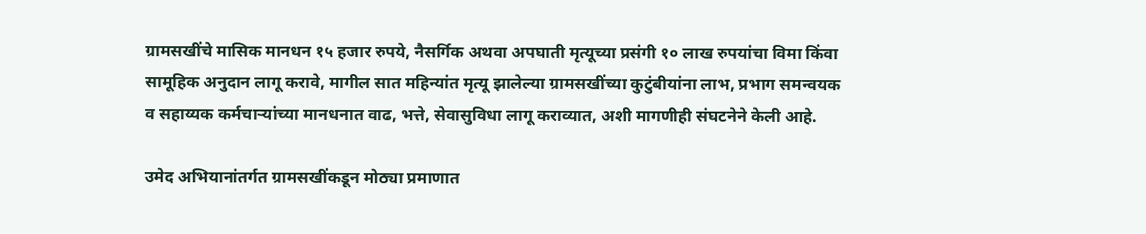ग्रामसखींचे मासिक मानधन १५ हजार रुपये, नैसर्गिक अथवा अपघाती मृत्यूच्या प्रसंगी १० लाख रुपयांचा विमा किंवा सामूहिक अनुदान लागू करावे, मागील सात महिन्यांत मृत्यू झालेल्या ग्रामसखींच्या कुटुंबीयांना लाभ, प्रभाग समन्वयक व सहाय्यक कर्मचाऱ्यांच्या मानधनात वाढ, भत्ते, सेवासुविधा लागू कराव्यात, अशी मागणीही संघटनेने केली आहे.

उमेद अभियानांतर्गत ग्रामसखींकडून मोठ्या प्रमाणात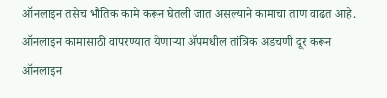ऑनलाइन तसेच भौतिक कामे करून घेतली जात असल्याने कामाचा ताण वाढत आहे. ऑनलाइन कामासाठी वापरण्यात येणाऱ्या ॲपमधील तांत्रिक अडचणी दूर करून ऑनलाइन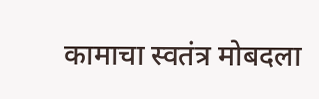कामाचा स्वतंत्र मोबदला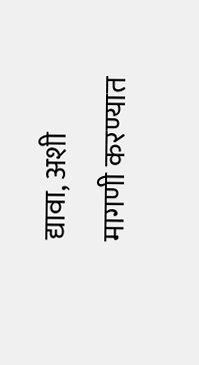द्यावा, अशी मागणी करण्यात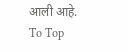आली आहे.
To Top